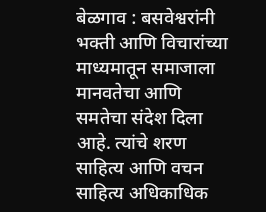बेळगाव : बसवेश्वरांनी भक्ती आणि विचारांच्या माध्यमातून समाजाला मानवतेचा आणि समतेचा संदेश दिला आहे. त्यांचे शरण साहित्य आणि वचन साहित्य अधिकाधिक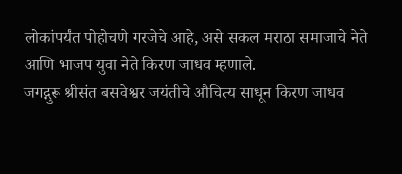लोकांपर्यंत पोहोचणे गरजेचे आहे, असे सकल मराठा समाजाचे नेते आणि भाजप युवा नेते किरण जाधव म्हणाले.
जगद्गुरू श्रीसंत बसवेश्वर जयंतीचे औचित्य साधून किरण जाधव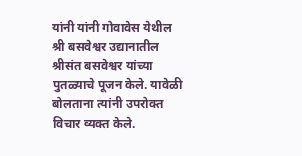यांनी यांनी गोवावेस येथील श्री बसवेश्वर उद्यानातील श्रीसंत बसवेश्वर यांच्या पुतळ्याचे पूजन केले. यावेळी बोलताना त्यांनी उपरोक्त विचार व्यक्त केले.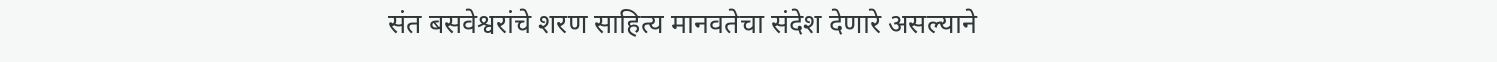संत बसवेश्वरांचे शरण साहित्य मानवतेचा संदेश देणारे असल्याने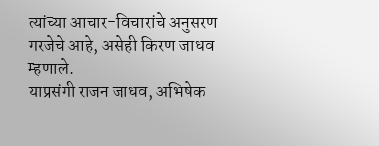त्यांच्या आचार-विचारांचे अनुसरण गरजेचे आहे, असेही किरण जाधव म्हणाले.
याप्रसंगी राजन जाधव, अभिषेक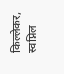किल्लेकर, स्वप्निल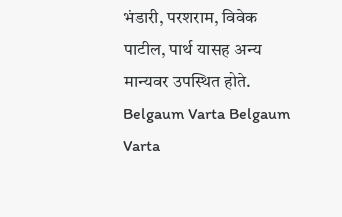भंडारी, परशराम, विवेक पाटील, पार्थ यासह अन्य मान्यवर उपस्थित होते.
Belgaum Varta Belgaum Varta